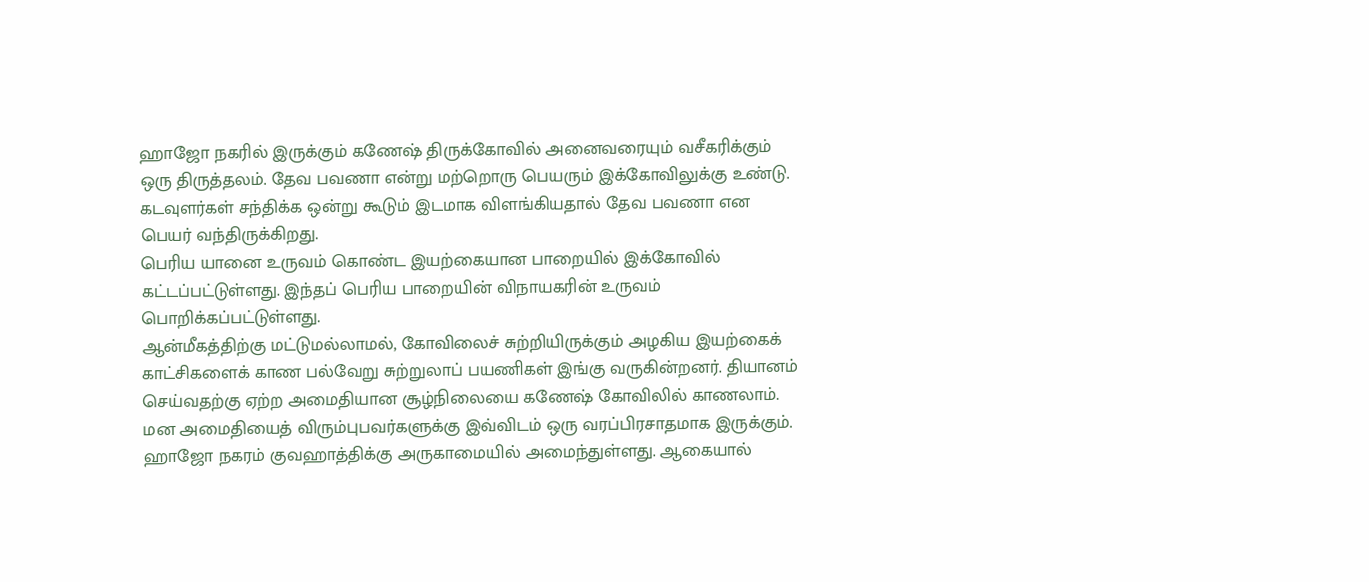ஹாஜோ நகரில் இருக்கும் கணேஷ் திருக்கோவில் அனைவரையும் வசீகரிக்கும் ஒரு திருத்தலம். தேவ பவணா என்று மற்றொரு பெயரும் இக்கோவிலுக்கு உண்டு. கடவுளர்கள் சந்திக்க ஒன்று கூடும் இடமாக விளங்கியதால் தேவ பவணா என பெயர் வந்திருக்கிறது.
பெரிய யானை உருவம் கொண்ட இயற்கையான பாறையில் இக்கோவில் கட்டப்பட்டுள்ளது. இந்தப் பெரிய பாறையின் விநாயகரின் உருவம் பொறிக்கப்பட்டுள்ளது.
ஆன்மீகத்திற்கு மட்டுமல்லாமல், கோவிலைச் சுற்றியிருக்கும் அழகிய இயற்கைக் காட்சிகளைக் காண பல்வேறு சுற்றுலாப் பயணிகள் இங்கு வருகின்றனர். தியானம் செய்வதற்கு ஏற்ற அமைதியான சூழ்நிலையை கணேஷ் கோவிலில் காணலாம். மன அமைதியைத் விரும்புபவர்களுக்கு இவ்விடம் ஒரு வரப்பிரசாதமாக இருக்கும்.
ஹாஜோ நகரம் குவஹாத்திக்கு அருகாமையில் அமைந்துள்ளது. ஆகையால்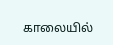காலையில்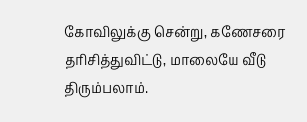கோவிலுக்கு சென்று, கணேசரை தரிசித்துவிட்டு, மாலையே வீடு திரும்பலாம்.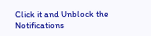Click it and Unblock the Notifications